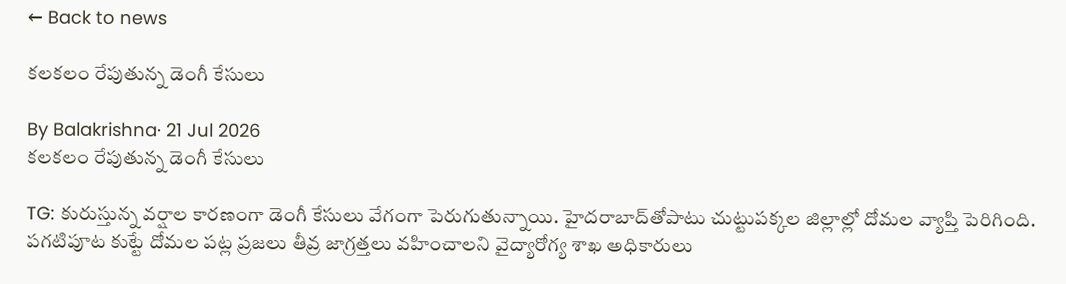← Back to news

కలకలం రేపుతున్న డెంగీ కేసులు

By Balakrishna· 21 Jul 2026
కలకలం రేపుతున్న డెంగీ కేసులు

TG: కురుస్తున్న వర్షాల కారణంగా డెంగీ కేసులు వేగంగా పెరుగుతున్నాయి. హైదరాబాద్‌తోపాటు చుట్టుపక్కల జిల్లాల్లో దోమల వ్యాప్తి పెరిగింది. పగటిపూట కుట్టే దోమల పట్ల ప్రజలు తీవ్ర జాగ్రత్తలు వహించాలని వైద్యారోగ్య శాఖ అధికారులు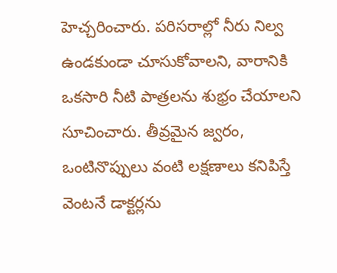హెచ్చరించారు. పరిసరాల్లో నీరు నిల్వ ఉండకుండా చూసుకోవాలని, వారానికి ఒకసారి నీటి పాత్రలను శుభ్రం చేయాలని సూచించారు. తీవ్రమైన జ్వరం, ఒంటినొప్పులు వంటి లక్షణాలు కనిపిస్తే వెంటనే డాక్టర్లను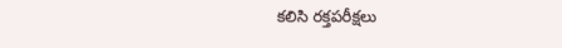కలిసి రక్తపరీక్షలు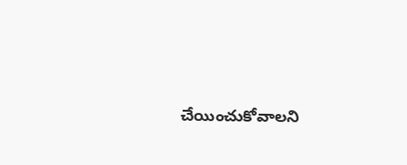చేయించుకోవాలని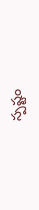స్పష్టం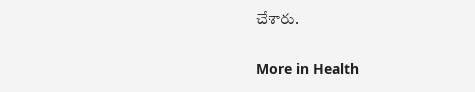చేశారు.

More in Health